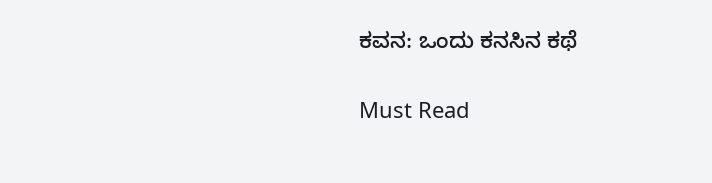ಕವನ: ಒಂದು ಕನಸಿನ ಕಥೆ

Must Read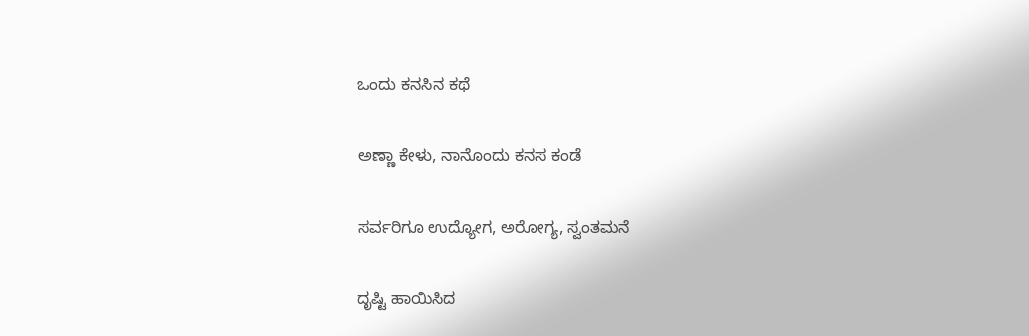ಒಂದು ಕನಸಿನ ಕಥೆ

ಅಣ್ಣಾ ಕೇಳು, ನಾನೊಂದು ಕನಸ ಕಂಡೆ

ಸರ್ವರಿಗೂ ಉದ್ಯೋಗ, ಅರೋಗ್ಯ, ಸ್ವಂತಮನೆ

ದೃಷ್ಟಿ ಹಾಯಿಸಿದ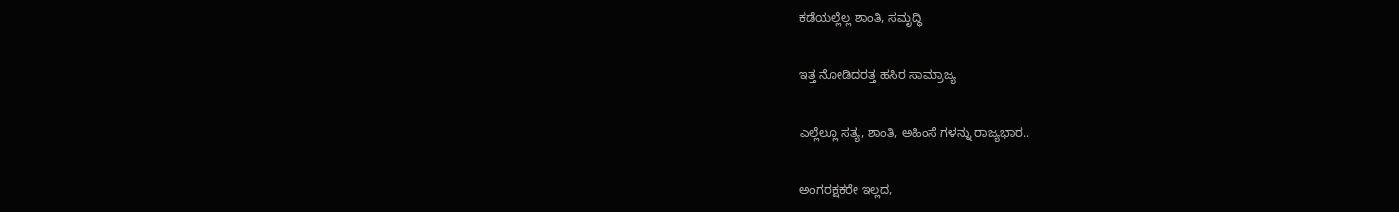ಕಡೆಯಲ್ಲೆಲ್ಲ ಶಾಂತಿ, ಸಮೃದ್ಧಿ

ಇತ್ತ ನೋಡಿದರತ್ತ ಹಸಿರ ಸಾಮ್ರಾಜ್ಯ

ಎಲ್ಲೆಲ್ಲೂ ಸತ್ಯ, ಶಾಂತಿ, ಅಹಿಂಸೆ ಗಳನ್ನು ರಾಜ್ಯಭಾರ..

ಅಂಗರಕ್ಷಕರೇ ಇಲ್ಲದ,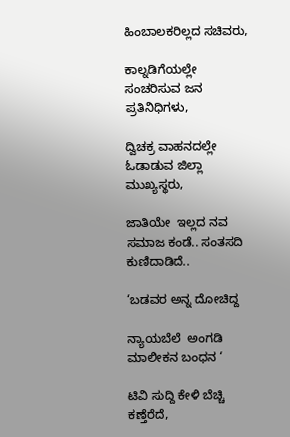ಹಿಂಬಾಲಕರಿಲ್ಲದ ಸಚಿವರು,

ಕಾಲ್ನಡಿಗೆಯಲ್ಲೇ ಸಂಚರಿಸುವ ಜನ ಪ್ರತಿನಿಧಿಗಳು,

ದ್ವಿಚಕ್ರ ವಾಹನದಲ್ಲೇ ಓಡಾಡುವ ಜಿಲ್ಲಾ ಮುಖ್ಯಸ್ಥರು,

ಜಾತಿಯೇ  ಇಲ್ಲದ ನವ ಸಮಾಜ ಕಂಡೆ.. ಸಂತಸದಿ ಕುಣಿದಾಡಿದೆ..

‘ಬಡವರ ಅನ್ನ ದೋಚಿದ್ದ

ನ್ಯಾಯಬೆಲೆ  ಅಂಗಡಿ ಮಾಲೀಕನ ಬಂಧನ ‘

ಟಿವಿ ಸುದ್ದಿ ಕೇಳಿ ಬೆಚ್ಚಿ ಕಣ್ತೆರೆದೆ,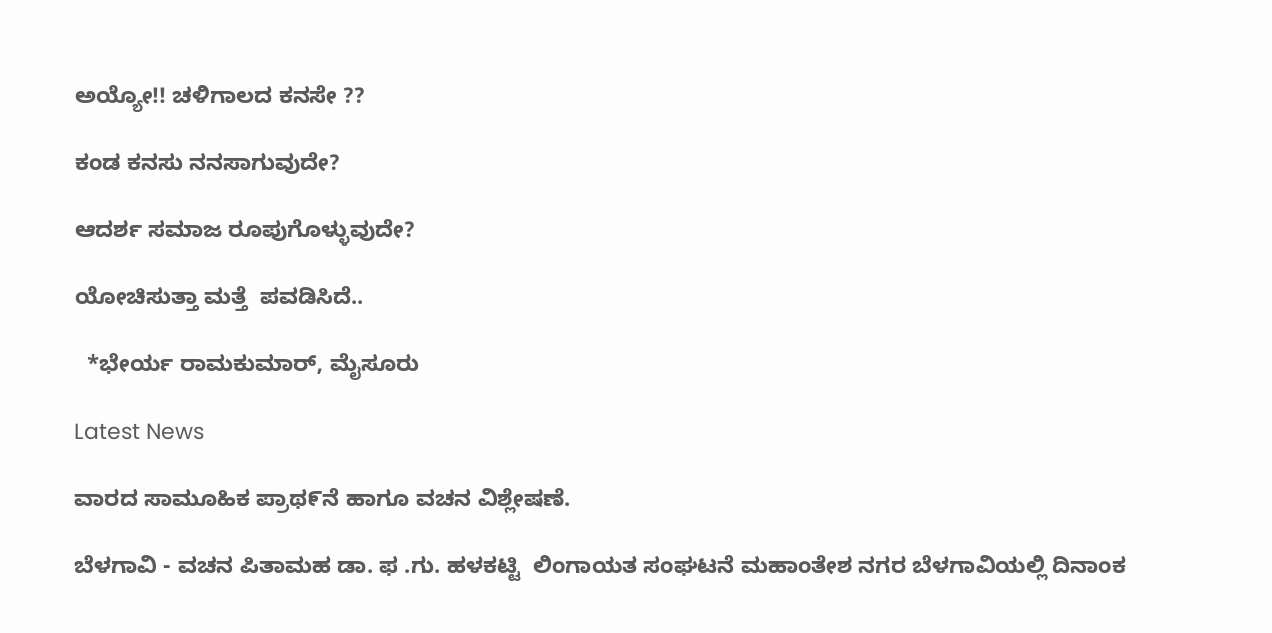ಅಯ್ಯೋ!! ಚಳಿಗಾಲದ ಕನಸೇ ??

ಕಂಡ ಕನಸು ನನಸಾಗುವುದೇ?

ಆದರ್ಶ ಸಮಾಜ ರೂಪುಗೊಳ್ಳುವುದೇ?

ಯೋಚಿಸುತ್ತಾ ಮತ್ತೆ  ಪವಡಿಸಿದೆ..

  *ಭೇರ್ಯ ರಾಮಕುಮಾರ್, ಮೈಸೂರು

Latest News

ವಾರದ ಸಾಮೂಹಿಕ ಪ್ರಾಥ೯ನೆ ಹಾಗೂ ವಚನ ವಿಶ್ಲೇಷಣೆ.

ಬೆಳಗಾವಿ - ವಚನ ಪಿತಾಮಹ ಡಾ. ಫ .ಗು. ಹಳಕಟ್ಟಿ  ಲಿಂಗಾಯತ ಸಂಘಟನೆ ಮಹಾಂತೇಶ ನಗರ ಬೆಳಗಾವಿಯಲ್ಲಿ ದಿನಾಂಕ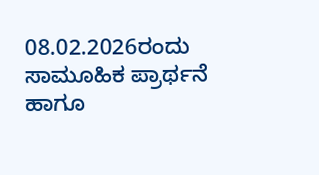08.02.2026ರಂದು ಸಾಮೂಹಿಕ ಪ್ರಾರ್ಥನೆ ಹಾಗೂ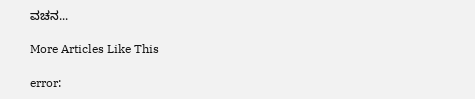ವಚನ...

More Articles Like This

error: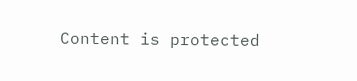Content is protected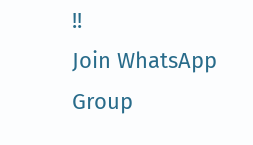!!
Join WhatsApp Group